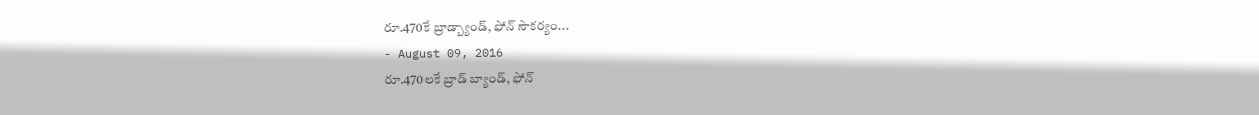రూ.470కే బ్రాడ్బ్యాండ్, ఫోన్ సౌకర్యం...
- August 09, 2016
రూ.470లకే బ్రాడ్ బ్యాండ్, ఫోన్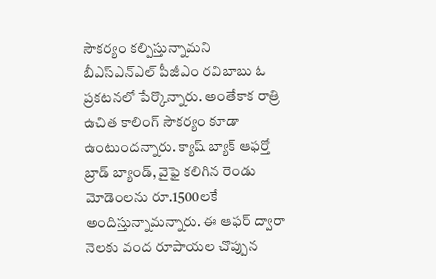సౌకర్యం కల్పిస్తున్నామని బీఎస్ఎన్ఎల్ పీజీఎం రవిబాబు ఓ ప్రకటనలో పేర్కొన్నారు. అంతేకాక రాత్రి ఉచిత కాలింగ్ సౌకర్యం కూడా ఉంటుందన్నారు. క్యాష్ బ్యాక్ ఆఫర్తో బ్రాడ్ బ్యాండ్, వైఫై కలిగిన రెండు మోడెంలను రూ.1500లకే అందిస్తున్నామన్నారు. ఈ ఆఫర్ ద్వారా నెలకు వంద రూపాయల చొప్పున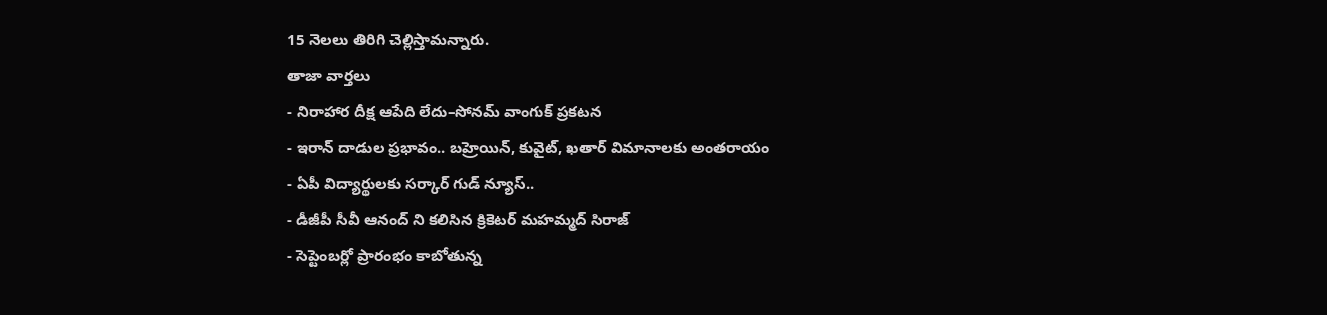15 నెలలు తిరిగి చెల్లిస్తామన్నారు.
తాజా వార్తలు
- నిరాహార దీక్ష ఆపేది లేదు–సోనమ్ వాంగుక్ ప్రకటన
- ఇరాన్ దాడుల ప్రభావం.. బహ్రెయిన్, కువైట్, ఖతార్ విమానాలకు అంతరాయం
- ఏపీ విద్యార్థులకు సర్కార్ గుడ్ న్యూస్..
- డీజీపీ సీవీ ఆనంద్ ని కలిసిన క్రికెటర్ మహమ్మద్ సిరాజ్
- సెప్టెంబర్లో ప్రారంభం కాబోతున్న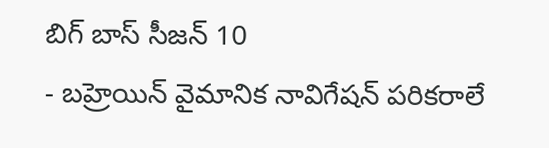బిగ్ బాస్ సీజన్ 10
- బహ్రెయిన్ వైమానిక నావిగేషన్ పరికరాలే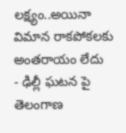లక్ష్యం..అయినా విమాన రాకపోకలకు అంతరాయం లేదు
- ఢిల్లీ ఘటన పై తెలంగాణ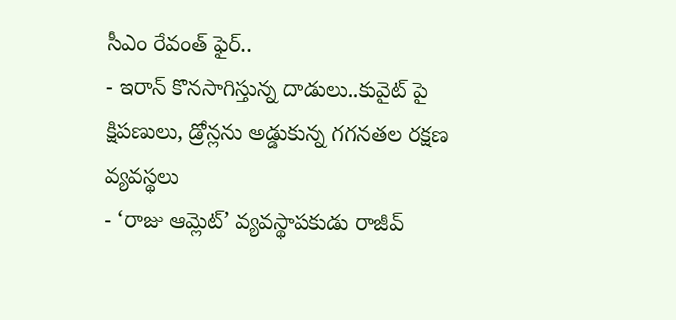సీఎం రేవంత్ ఫైర్..
- ఇరాన్ కొనసాగిస్తున్న దాడులు..కువైట్ పై క్షిపణులు, డ్రోన్లను అడ్డుకున్న గగనతల రక్షణ వ్యవస్థలు
- ‘రాజు ఆమ్లెట్’ వ్యవస్థాపకుడు రాజీవ్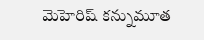మెహెరిష్ కన్నుమూత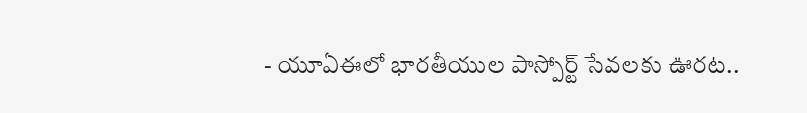- యూఏఈలో భారతీయుల పాస్పోర్ట్ సేవలకు ఊరట..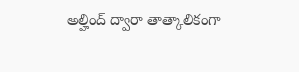అల్హింద్ ద్వారా తాత్కాలికంగా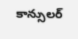కాన్సులర్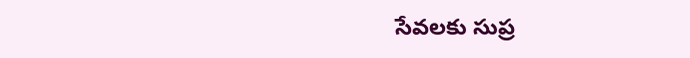సేవలకు సుప్ర